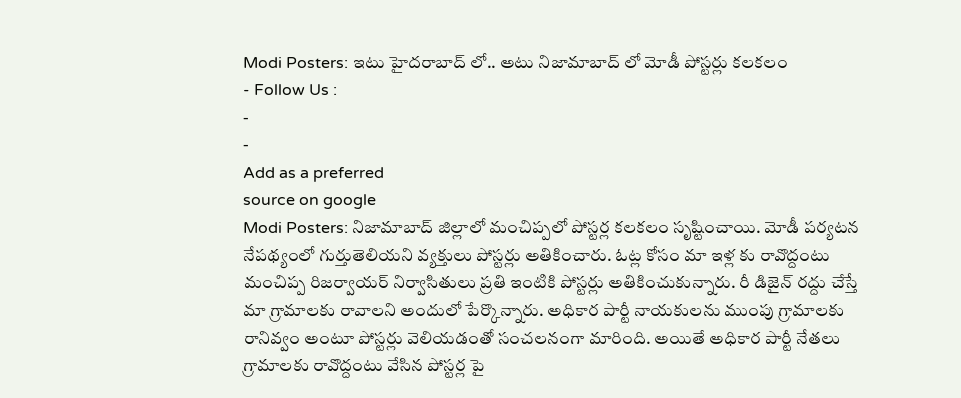Modi Posters: ఇటు హైదరాబాద్ లో.. అటు నిజామాబాద్ లో మోడీ పోస్టర్లు కలకలం
- Follow Us :
-
-
Add as a preferred
source on google
Modi Posters: నిజామాబాద్ జిల్లాలో మంచిప్పలో పోస్టర్ల కలకలం సృష్టించాయి. మోడీ పర్యటన నేపథ్యంలో గుర్తుతెలియని వ్యక్తులు పోస్టర్లు అతికించారు. ఓట్ల కోసం మా ఇళ్ల కు రావొద్దంటు మంచిప్ప రిజర్వాయర్ నిర్వాసితులు ప్రతి ఇంటికి పోస్టర్లు అతికించుకున్నారు. రీ డిజైన్ రద్దు చేస్తే మా గ్రామాలకు రావాలని అందులో పేర్కొన్నారు. అధికార పార్టీ నాయకులను ముంపు గ్రామాలకు రానివ్వం అంటూ పోస్టర్లు వెలియడంతో సంచలనంగా మారింది. అయితే అధికార పార్టీ నేతలు గ్రామాలకు రావొద్దంటు వేసిన పోస్టర్ల పై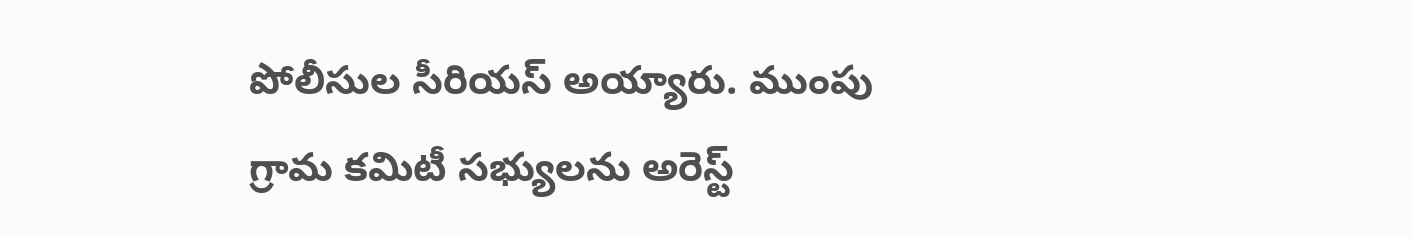పోలీసుల సీరియస్ అయ్యారు. ముంపు గ్రామ కమిటీ సభ్యులను అరెస్ట్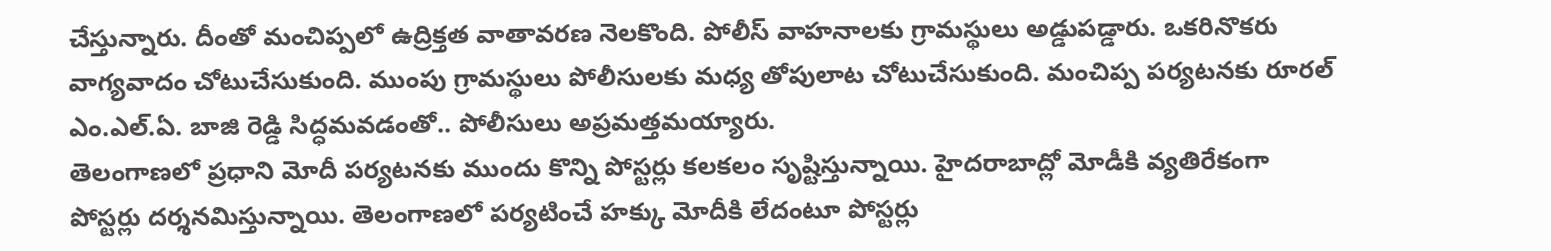చేస్తున్నారు. దీంతో మంచిప్పలో ఉద్రిక్తత వాతావరణ నెలకొంది. పోలీస్ వాహనాలకు గ్రామస్థులు అడ్డుపడ్డారు. ఒకరినొకరు వాగ్యవాదం చోటుచేసుకుంది. ముంపు గ్రామస్థులు పోలీసులకు మధ్య తోపులాట చోటుచేసుకుంది. మంచిప్ప పర్యటనకు రూరల్ ఎం.ఎల్.ఏ. బాజి రెడ్డి సిద్ధమవడంతో.. పోలీసులు అప్రమత్తమయ్యారు.
తెలంగాణలో ప్రధాని మోదీ పర్యటనకు ముందు కొన్ని పోస్టర్లు కలకలం సృష్టిస్తున్నాయి. హైదరాబాద్లో మోడీకి వ్యతిరేకంగా పోస్టర్లు దర్శనమిస్తున్నాయి. తెలంగాణలో పర్యటించే హక్కు మోదీకి లేదంటూ పోస్టర్లు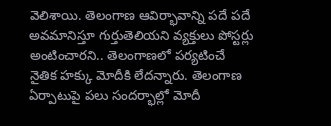వెలిశాయి. తెలంగాణ ఆవిర్భావాన్ని పదే పదే అవమానిస్తూ గుర్తుతెలియని వ్యక్తులు పోస్టర్లు అంటించారని.. తెలంగాణలో పర్యటించే నైతిక హక్కు మోదీకి లేదన్నారు. తెలంగాణ ఏర్పాటుపై పలు సందర్భాల్లో మోదీ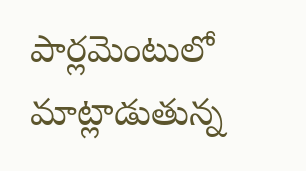పార్లమెంటులో మాట్లాడుతున్న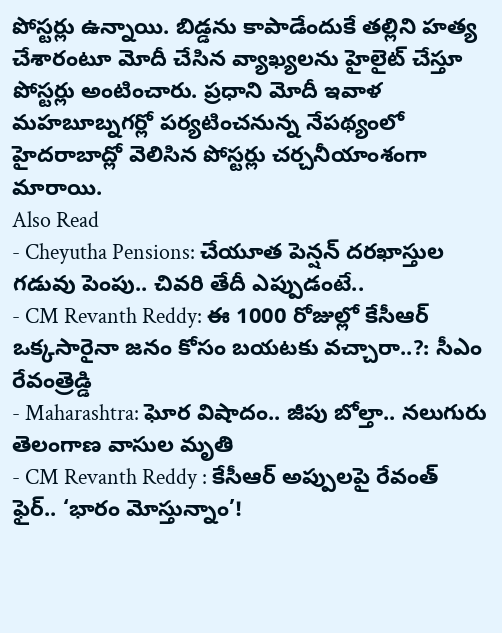పోస్టర్లు ఉన్నాయి. బిడ్డను కాపాడేందుకే తల్లిని హత్య చేశారంటూ మోదీ చేసిన వ్యాఖ్యలను హైలైట్ చేస్తూ పోస్టర్లు అంటించారు. ప్రధాని మోదీ ఇవాళ మహబూబ్నగర్లో పర్యటించనున్న నేపథ్యంలో హైదరాబాద్లో వెలిసిన పోస్టర్లు చర్చనీయాంశంగా మారాయి.
Also Read
- Cheyutha Pensions: చేయూత పెన్షన్ దరఖాస్తుల గడువు పెంపు.. చివరి తేదీ ఎప్పుడంటే..
- CM Revanth Reddy: ఈ 1000 రోజుల్లో కేసీఆర్ ఒక్కసారైనా జనం కోసం బయటకు వచ్చారా..?: సీఎం రేవంత్రెడ్డి
- Maharashtra: ఘోర విషాదం.. జీపు బోల్తా.. నలుగురు తెలంగాణ వాసుల మృతి
- CM Revanth Reddy : కేసీఆర్ అప్పులపై రేవంత్ ఫైర్.. ‘భారం మోస్తున్నాం’!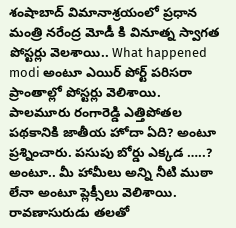శంషాబాద్ విమానాశ్రయంలో ప్రధాన మంత్రి నరేంద్ర మోడీ కి వినూత్న స్వాగత పోస్టర్లు వెలశాయి.. What happened modi అంటూ ఎయిర్ పోర్ట్ పరిసరా ప్రాంతాల్లో పోస్టర్లు వెలిశాయి. పాలమూరు రంగారెడ్డి ఎత్తిపోతల పథకానికి జాతీయ హోదా ఏది? అంటూ ప్రశ్నించారు. పసుపు బోర్డు ఎక్కడ …..? అంటూ.. మీ హామీలు అన్ని నీటి ముఠా లేనా అంటూ ప్లెక్సీలు వెలిశాయి. రావణాసురుడు తలతో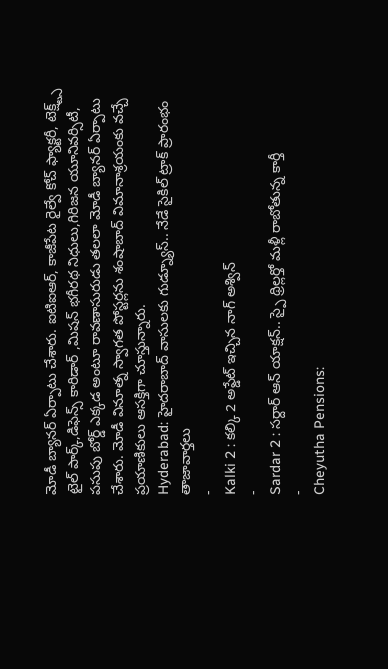మోడీ బ్యానర్ ఏర్పాటు చేశారు. ఐటిఐఆర్, కాజీపేట రైల్వే కోచ్ ఫ్యాక్టరీ, టెక్ష్ట్స్ టైల్ పార్క్,డిఫెన్స్ కారిడార్ ,మిషన్ భగీరథ నిధులు,గిరిజన యూనివర్సిటీ, పసుపు బోర్డ్ ఎక్కడ అంటూ రావణాసురుడు తలలా మోడీ బ్యానర్ ఏర్పాటు చేశారు. మోడీ వినూత్న స్వాగత పోస్టర్లను శంషాబాద్ విమానాశ్రయంకు వచ్చే ప్రయాణికులు ఆసక్తిగా చూస్తున్నారు.
Hyderabad: హైదరాబాద్ వాసులకు గుడ్న్యూస్.. నేడే సైకిల్ ట్రాక్ ప్రారంభం
తాజావార్తలు
-
Kalki 2 : కల్కి 2 అప్డేట్ ఇచ్చిన నాగ్ అశ్విన్
-
Sardar 2 : సర్దార్ ఆన్ యాక్షన్.. స్పై థ్రిల్లర్తో మళ్లీ రాబోతున్న కార్తీ
-
Cheyutha Pensions: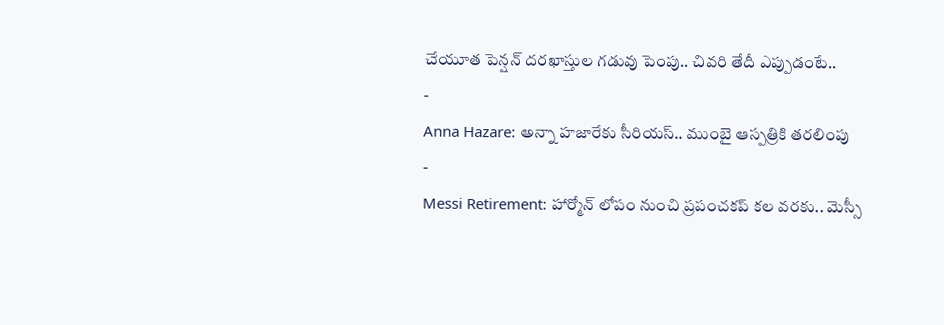చేయూత పెన్షన్ దరఖాస్తుల గడువు పెంపు.. చివరి తేదీ ఎప్పుడంటే..
-
Anna Hazare: అన్నా హజారేకు సీరియస్.. ముంబై ఆస్పత్రికి తరలింపు
-
Messi Retirement: హార్మోన్ లోపం నుంచి ప్రపంచకప్ కల వరకు.. మెస్సీ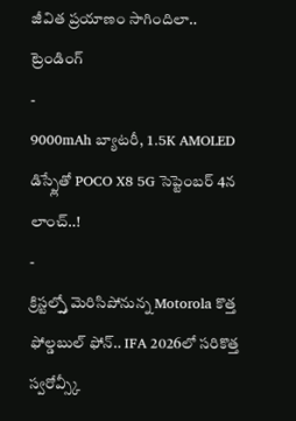జీవిత ప్రయాణం సాగిందిలా..
ట్రెండింగ్
-
9000mAh బ్యాటరీ, 1.5K AMOLED డిస్ప్లేతో POCO X8 5G సెప్టెంబర్ 4న లాంచ్..!
-
క్రిస్టల్స్తో మెరిసిపోనున్న Motorola కొత్త ఫోల్డబుల్ ఫోన్.. IFA 2026లో సరికొత్త స్వరోవ్స్కీ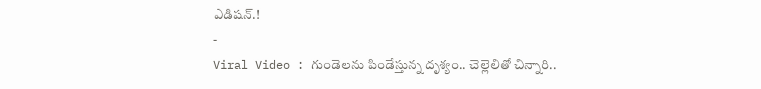ఎడిషన్.!
-
Viral Video : గుండెలను పిండేస్తున్న దృశ్యం.. చెల్లెలితో చిన్నారి..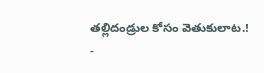తల్లిదండ్రుల కోసం వెతుకులాట.!
-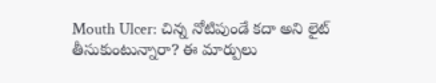Mouth Ulcer: చిన్న నోటిపుండే కదా అని లైట్ తీసుకుంటున్నారా? ఈ మార్పులు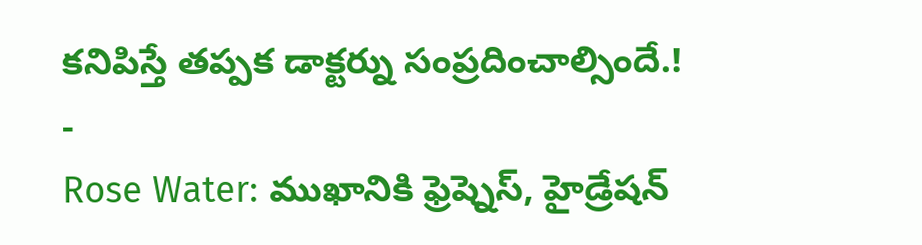కనిపిస్తే తప్పక డాక్టర్ను సంప్రదించాల్సిందే.!
-
Rose Water: ముఖానికి ఫ్రెష్నెస్, హైడ్రేషన్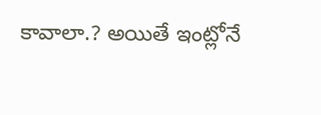కావాలా.? అయితే ఇంట్లోనే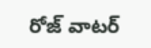రోజ్ వాటర్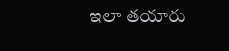ఇలా తయారు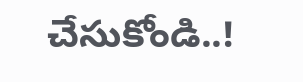చేసుకోండి..!